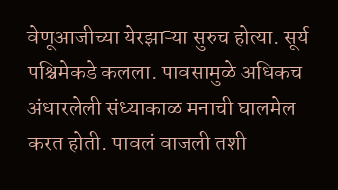वेणूआजीच्या येरझाऱ्या सुरुच होत्या. सूर्य पश्चिमेकडे कलला. पावसामुळे अधिकच अंधारलेली संध्याकाळ मनाची घालमेल करत होती. पावलं वाजली तशी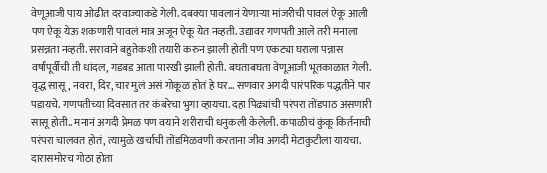वेणूआजी पाय ओढीत दरवाज्याकडे गेली. दबक्या पावलानं येणाऱ्या मांजरीची पावलं ऐकू आली पण ऐकू येऊ शकणारी पावलं मात्र अजून ऐकू येत नव्हती. उद्यावर गणपती आले तरी मनाला प्रसन्नता नव्हती. सरावाने बहुतेकशी तयारी करुन झाली होती पण एकट्या घराला पन्नास वर्षांपूर्वीची ती धांदल, गडबड आता पारखी झाली होती. बघताबघता वेणूआजी भूतकाळात गेली.
वृद्ध सासू, नवरा, दिर, चार मुलं असं गोकूळ होतं हे घर... सणवार अगदी पारंपरिक पद्धतीने पार पडायचे. गणपतीच्या दिवसात तर कंबरेचा भुगा व्हायचा. दहा पिढ्यांची परंपरा तोंडपाठ असणारी सासू होती.. मनानं अगदी प्रेमळ पण वयाने शरीराची धनुकली केलेली. कपाळीचं कुंकू किर्तनाची परंपरा चालवत होतं, त्यामुळे खर्चाची तोंडमिळवणी करताना जीव अगदी मेटाकुटीला यायचा. दारासमोरच गोठा होता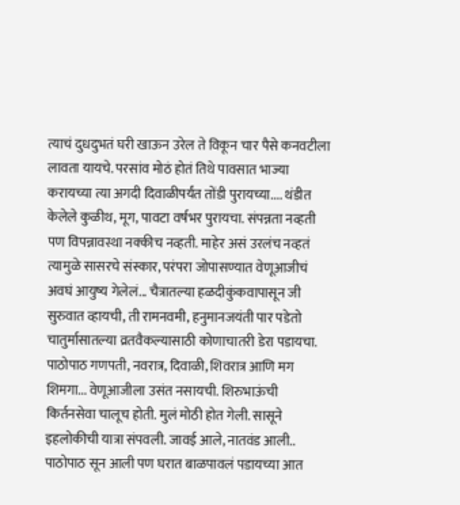त्याचं दुधदुभतं घरी खाऊन उरेल ते विकून चार पैसे कनवटीला लावता यायचे. परसांव मोठं होतं तिथे पावसात भाज्या करायच्या त्या अगदी दिवाळीपर्यंत तोंडी पुरायच्या.... थंडीत केलेले कुळीथ, मूग, पावटा वर्षभर पुरायचा. संपन्नता नव्हती पण विपन्नावस्था नक्कीच नव्हती. माहेर असं उरलंच नव्हतं त्यामुळे सासरचे संस्कार, परंपरा जोपासण्यात वेणूआजीचं अवघं आयुष्य गेलेलं... चैत्रातल्या हळदीकुंकवापासून जी सुरुवात व्हायची, ती रामनवमी, हनुमानजयंती पार पडेतो चातुर्मासातल्या व्रतवैकल्यासाठी कोणाचातरी डेरा पडायचा. पाठोपाठ गणपती, नवरात्र, दिवाळी, शिवरात्र आणि मग शिमगा... वेणूआजीला उसंत नसायची. शिरुभाऊंची किर्तनसेवा चालूच होती. मुलं मोठी होत गेली. सासूने इहलोकीची यात्रा संपवली. जावई आले, नातवंड आली.. पाठोपाठ सून आली पण घरात बाळपावलं पडायच्या आत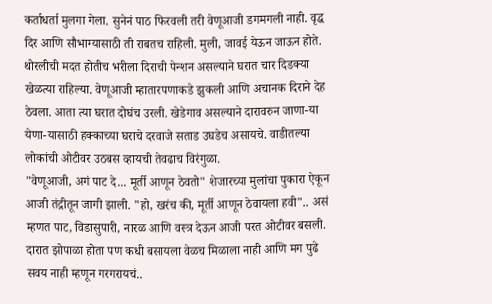कर्ताधर्ता मुलगा गेला. सुनेनं पाठ फिरवली तरी वेणूआजी डगमगली नाही. वृद्ध दिर आणि सौभाग्यासाठी ती राबतच राहिली. मुली, जावई येऊन जाऊन होते. थोरलीची मदत होतीच भरीला दिराची पेन्शन असल्याने घरात चार दिडक्या खेळत्या राहिल्या. वेणूआजी म्हातारपणाकडे झुकली आणि अचानक दिराने देह ठेवला. आता त्या घरात दोघंच उरली. खेडेगाव असल्याने दारावरुन जाणा-या येणा-यासाठी हक्काच्या घराचे दरवाजे सताड उघडेच असायचे. वाडीतल्या लोकांची ओटीवर उठबस व्हायची तेवढाच विरंगुळा.
"वेणूआजी, अगं पाट दे... मूर्ती आणून ठेवतो" शेजारच्या मुलांचा पुकारा ऐकून आजी तंद्रीतून जागी झाली. "हो, खरंच की, मूर्ती आणून ठेवायला हवी".. असं म्हणत पाट, विडासुपारी, नारळ आणि वस्त्र देऊन आजी परत ओटीवर बसली. दारात झोपाळा होता पण कधी बसायला वेळच मिळाला नाही आणि मग पुढे सवय नाही म्हणून गरगरायचं..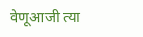वेणूआजी त्या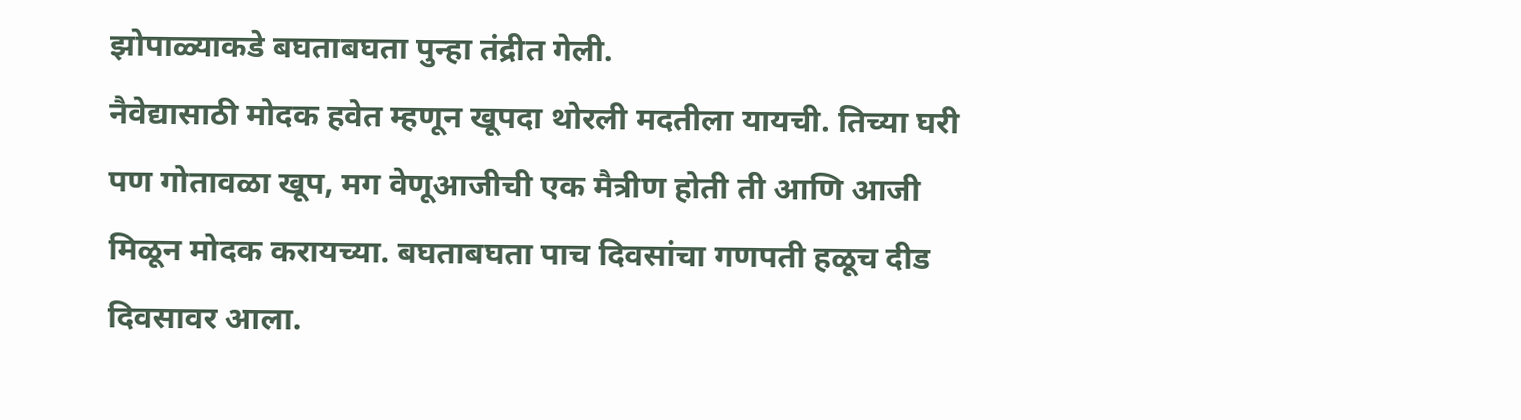झोपाळ्याकडे बघताबघता पुन्हा तंद्रीत गेली.
नैवेद्यासाठी मोदक हवेत म्हणून खूपदा थोरली मदतीला यायची. तिच्या घरी पण गोतावळा खूप, मग वेणूआजीची एक मैत्रीण होती ती आणि आजी मिळून मोदक करायच्या. बघताबघता पाच दिवसांचा गणपती हळूच दीड दिवसावर आला.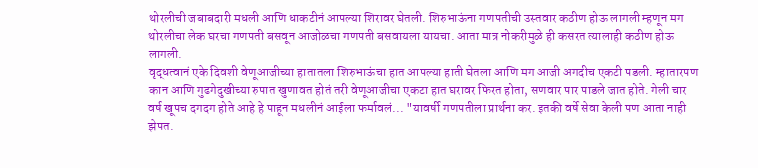थोरलीची जबाबदारी मधली आणि धाकटीनं आपल्या शिरावर घेतली. शिरुभाऊंना गणपतीची उस्तवार कठीण होऊ लागली म्हणून मग थोरलीचा लेक घरचा गणपती बसवून आजोळचा गणपती बसवायला यायचा. आता मात्र नोकरीमुळे ही कसरत त्यालाही कठीण होऊ लागली.
वृद्धत्वानं एके दिवशी वेणूआजीच्या हातातला शिरुभाऊंचा हात आपल्या हाती घेतला आणि मग आजी अगदीच एकटी पडली. म्हातारपण कान आणि गुढगेदुखीच्या रुपात खुणावत होतं तरी वेणूआजीचा एकटा हात घरावर फिरत होता, सणवार पार पाडले जात होते. गेली चार वर्ष खूपच दगदग होते आहे हे पाहून मधलीनं आईला फर्मावलं... "यावर्षी गणपतीला प्रार्थना कर. इतकी वर्षे सेवा केली पण आता नाही झेपत.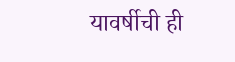यावर्षीची ही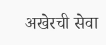अखेरची सेवा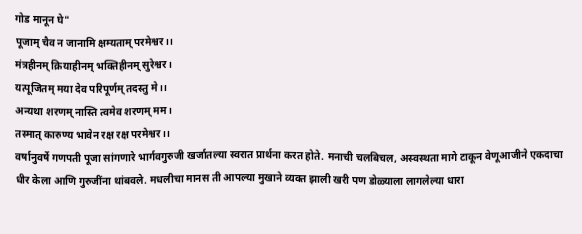गोड मानून घे"
पूजाम् चैव न जानामि क्षम्यताम् परमेश्वर।।
मंत्रहीनम् क्रियाहीनम् भक्तिहीनम् सुरेश्वर।
यत्पूजितम् मया देव परिपूर्णम् तदस्तु मे।।
अन्यथा शरणम् नास्ति त्वमेव शरणम् मम।
तस्मात् कारुण्य भावेन रक्ष रक्ष परमेश्वर।।
वर्षानुवर्षे गणपती पूजा सांगणारे भार्गवगुरुजी खर्जातल्या स्वरात प्रार्थना करत होते. मनाची चलबिचल, अस्वस्थता मागे टाकून वेणूआजीने एकदाचा धीर केला आणि गुरुजींना थांबवले. मधलीचा मानस ती आपल्या मुखाने व्यक्त झाली खरी पण डोळ्याला लागलेल्या धारा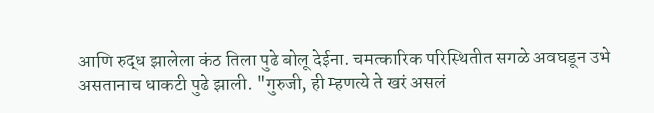आणि रुद्ध झालेला कंठ तिला पुढे बोलू देईना. चमत्कारिक परिस्थितीत सगळे अवघडून उभे असतानाच धाकटी पुढे झाली. "गुरुजी, ही म्हणत्ये ते खरं असलं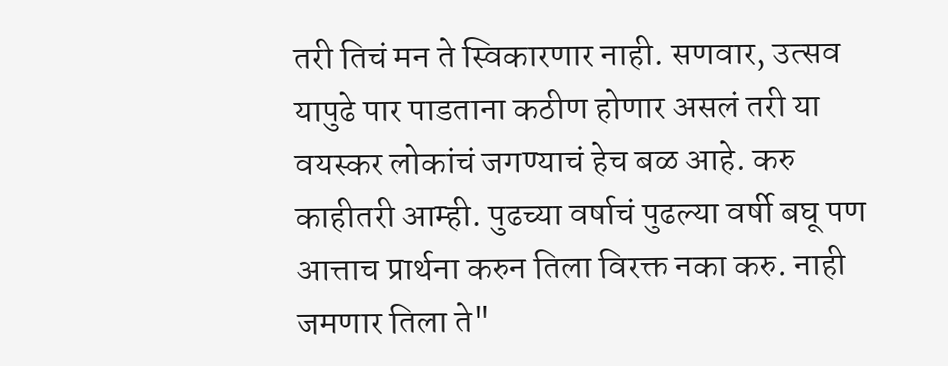तरी तिचं मन ते स्विकारणार नाही. सणवार, उत्सव यापुढे पार पाडताना कठीण होणार असलं तरी या वयस्कर लोकांचं जगण्याचं हेच बळ आहे. करु काहीतरी आम्ही. पुढच्या वर्षाचं पुढल्या वर्षी बघू पण आत्ताच प्रार्थना करुन तिला विरक्त नका करु. नाही जमणार तिला ते"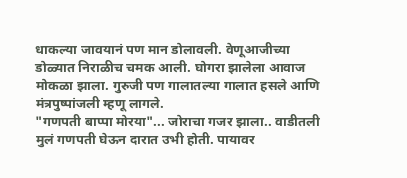धाकल्या जावयानं पण मान डोलावली. वेणूआजीच्या डोळ्यात निराळीच चमक आली. घोगरा झालेला आवाज मोकळा झाला. गुरुजी पण गालातल्या गालात हसले आणि मंत्रपुष्पांजली म्हणू लागले.
"गणपती बाप्पा मोरया"... जोराचा गजर झाला.. वाडीतली मुलं गणपती घेऊन दारात उभी होती. पायावर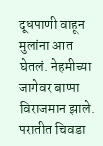दूधपाणी वाहून मुलांना आत घेतलं. नेहमीच्या जागेवर बाप्पा विराजमान झाले. परातीत चिवडा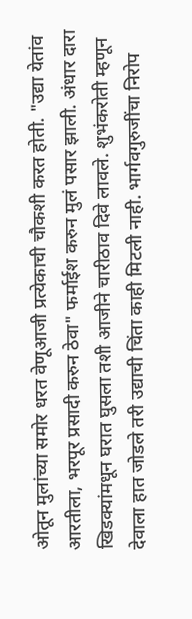ओतून मुलांच्या समोर धरत वेणूआजी प्रत्येकाची चौकशी करत होती. "उद्या येतांव आरतीला, भरपूर प्रसादी करुन ठेवा" फर्माईश करुन मुलं पसार झाली. अंधार दारा खिडक्यांमधून घरात घुसला तशी आजीने चारीठाव दिवे लावले. शुभंकरोती म्हणून देवाला हात जोडले तरी उद्याची चिंता काही मिटली नाही. भार्गवगुरुजींचा निरोप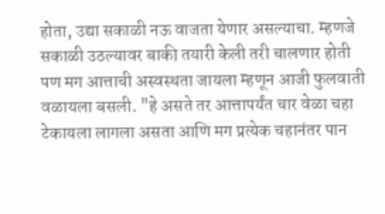होता, उद्या सकाळी नऊ वाजता येणार असल्याचा. म्हणजे सकाळी उठल्यावर बाकी तयारी केली तरी चालणार होती पण मग आत्ताची अस्वस्थता जायला म्हणून आजी फुलवाती वळायला बसली. "हे असते तर आत्तापर्यंत चार वेळा चहा टेकायला लागला असता आणि मग प्रत्येक चहानंतर पान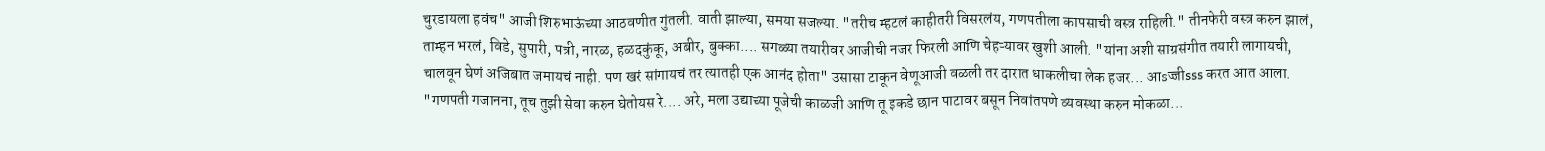चुरडायला हवंच" आजी शिरुभाऊंच्या आठवणीत गुंतली. वाती झाल्या, समया सजल्या. "तरीच म्हटलं काहीतरी विसरलंय, गणपतीला कापसाची वस्त्र राहिली." तीनफेरी वस्त्र करुन झालं, ताम्हन भरलं, विडे, सुपारी, पत्री, नारळ, हळदकुंकू, अबीर, बुक्का.... सगळ्या तयारीवर आजीची नजर फिरली आणि चेहऱ्यावर खुशी आली. "यांना अशी साग्रसंगीत तयारी लागायची, चालवून घेणं अजिबात जमायचं नाही. पण खरं सांगायचं तर त्यातही एक आनंद होता" उसासा टाकून वेणूआजी वळली तर दारात धाकलीचा लेक हजर... आsज्जीsss करत आत आला. "गणपती गजानना, तूच तुझी सेवा करुन घेतोयस रे.... अरे, मला उद्याच्या पूजेची काळजी आणि तू इकडे छान पाटावर बसून निवांतपणे व्यवस्था करुन मोकळा...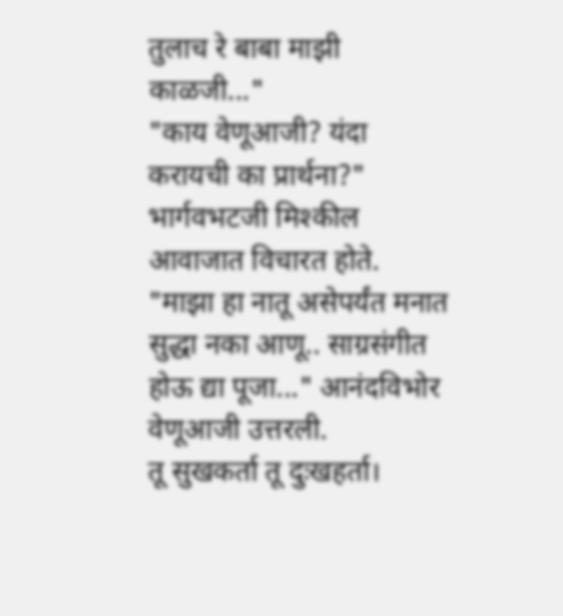तुलाच रे बाबा माझी काळजी..."
"काय वेणूआजी? यंदा करायची का प्रार्थना?" भार्गवभटजी मिश्कील आवाजात विचारत होते.
"माझा हा नातू असेपर्यंत मनात सुद्धा नका आणू.. साग्रसंगीत होऊ द्या पूजा..." आनंदविभोर वेणूआजी उत्तरली.
तू सुखकर्ता तू दुःखहर्ता।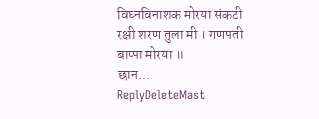विघ्नविनाशक मोरया संकटी रक्षी शरण तुला मी । गणपती बाप्पा मोरया ॥
छान...
ReplyDeleteMast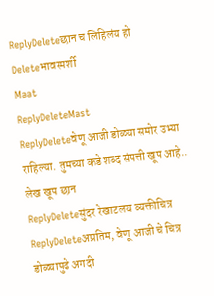ReplyDeleteछान च लिहिलंय हो
Deleteभावस्पर्शी
Maat
ReplyDeleteMast
ReplyDeleteवेणू आजी डोळ्या समोर उभ्या राहिल्या. तुमच्या कडे शब्द संपत्ती खूप आहे.. लेख खूप छान
ReplyDeleteसुंदर रेखाटलय व्यक्तीचित्र
ReplyDeleteअप्रतिम, वेणू आजी चे चित्र डोळ्यापुढे अगदी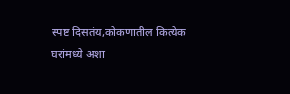स्पष्ट दिसतंय,कोकणातील कित्येक घरांमध्ये अशा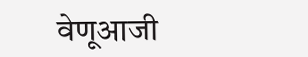वेणूआजी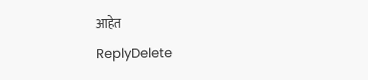आहेत
ReplyDelete